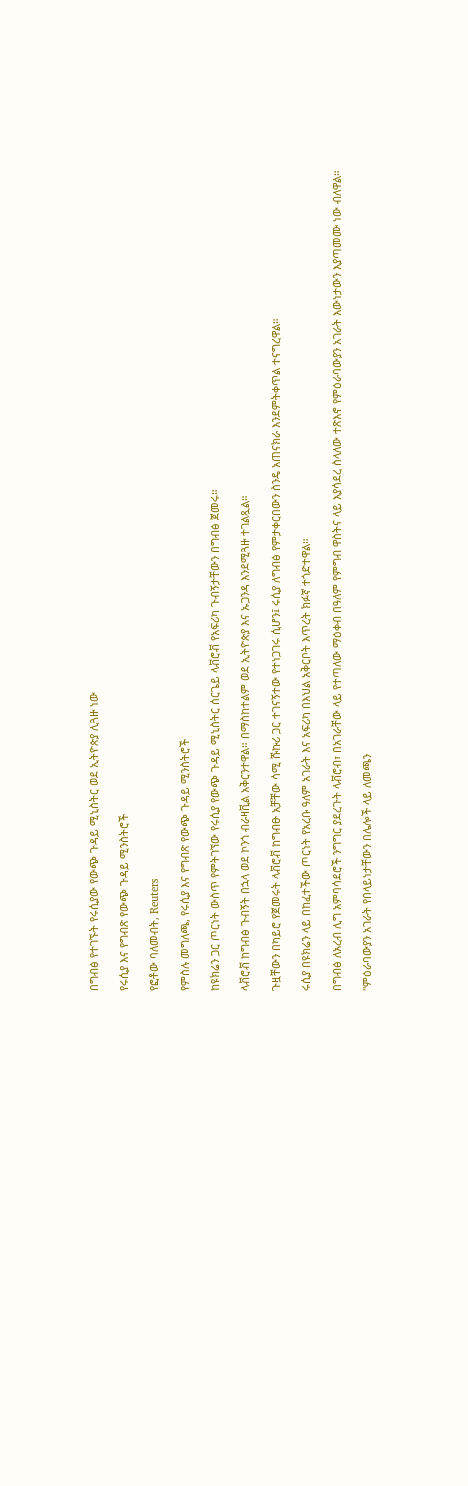በግብፅ የተገኙት የሩሲያው የውጭ ጉዳይ ሚኒስትር ወደ ኢትዮጵያ ሊጓዙ ነው

የሩሲያ እና የግብጽ የውጭ ጉዳይ ሚንስትሮች

የፎቶው ባለመብት, Reuters

የምስሉ መግለጫ, የሩሲያ እና የግብጽ የውጭ ጉዳይ ሚንስትሮች

ከዩክሬን ጋር ጦርነት ውስጥ የምትገኘው የሩሲያ የውጭ ጉዳይ ሚኒስትር ሰርጌይ ላቭሮቭ የአፍሪካ ጉብኝታቸውን በግብፅ ጀመሩ።

ላቭሮቭ ከግብፅ ጉብኝት በኋላ ወደ ኮንጎ ብራዛቪል አቅርንተዋል። በማስከተልም ወደ ኢትዮጵያ እና ኡጋንዳ እንደሚጓዙ ተገልጿል።

ጉዟቸውን በካይሮ የጀመሩት ላቭሮቭ ከግብፁ አቻቸው ሳሚ ሹኩሪ ጋር ተገናኝተው የተነጋገሩ ሲሆን፤ ሩሲያ ለግብፅ የምታቀርበውን ስንዴ አጠናክራ እንደምትቀጥል ተናግረዋል።

ሩሲያ በዩክሬን ላይ በከፈተችው ጦርነት የአረቡ ዓለም አገራት እና አፍሪካ በእህል አቅርቦት እጥረት ክፉኛ ተጎድተዋል።

በግብፅ ለአረብ ሊግ አምባሳደሮች ንግግር ያደረጉት ላቭሮብ፣ በአገራቸው ላይ የተጣለው ማዕቀብ በዓለም የምግብ ዋስትና ላይ እያሳደረ ስላለው ተጽእኖ የምዕራባውያን አገራት እውነታውን እያጣመሙ ነው ብለዋል።

"ምዕራባውያን አገራት የበላይነታቸውን በሌሎች ላይ ለመጫን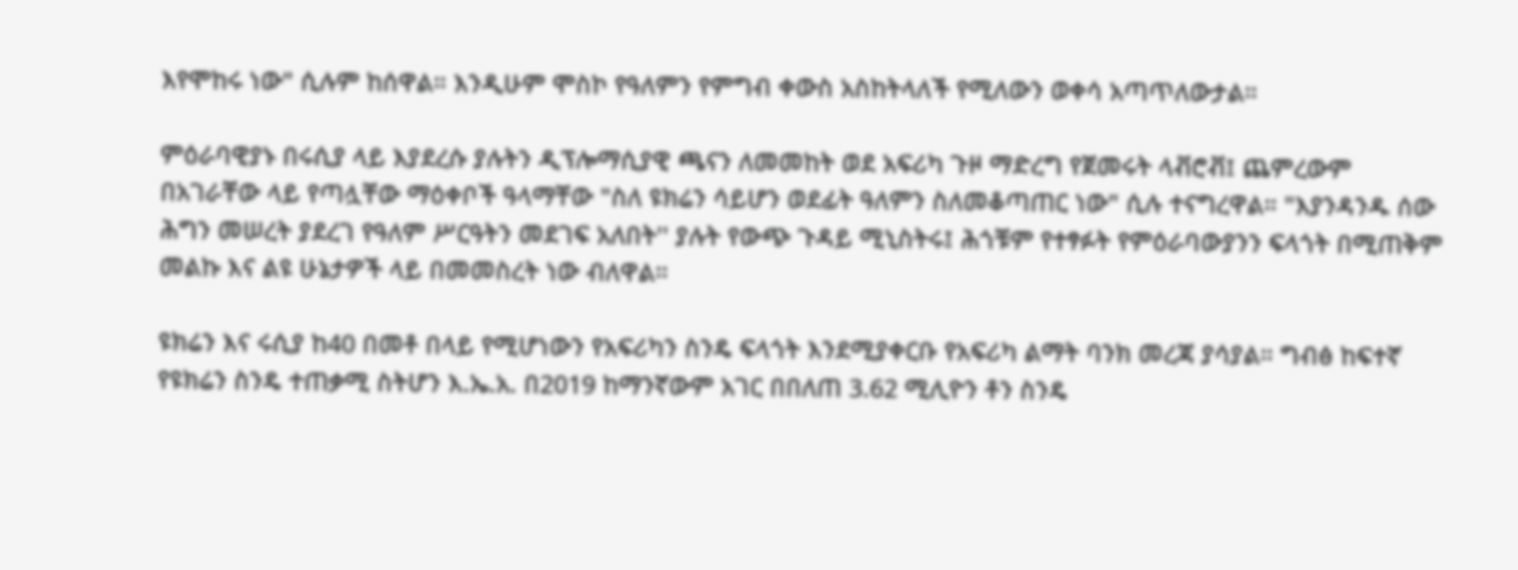እየሞከሩ ነው" ሲሉም ከሰዋል። እንዲሁም ሞስኮ የዓለምን የምግብ ቀውስ አስከትላለች የሚለውን ወቀሳ አጣጥለውታል።

ምዕራባዊያኑ በሩሲያ ላይ እያደረሱ ያሉትን ዲፕሎማሲያዊ ጫናን ለመመከት ወደ አፍሪካ ጉዞ ማድረግ የጀመሩት ላቭሮቭ፤ ጨምረውም በአገራቸው ላይ የጣሏቸው ማዕቀቦች ዓላማቸው "ስለ ዩክሬን ሳይሆን ወደፊት ዓለምን ስለመቆጣጠር ነው" ሲሉ ተናግረዋል። "እያንዳንዱ ሰው ሕግን መሠረት ያደረገ የዓለም ሥርዓትን መደገፍ አለበት'' ያሉት የውጭ ጉዳይ ሚኒስትሩ፤ ሕጎቹም የተፃፉት የምዕራባውያንን ፍላጎት በሚጠቅም መልኩ እና ልዩ ሁኔታዎች ላይ በመመስረት ነው ብለዋል።

ዩክሬን እና ሩሲያ ከ40 በመቶ በላይ የሚሆነውን የአፍሪካን ስንዴ ፍላጎት እንደሚያቀርቡ የአፍሪካ ልማት ባንክ መረጃ ያሳያል። ግብፅ ከፍተኛ የዩክሬን ስንዴ ተጠቃሚ ስትሆን እ.ኤ.አ. በ2019 ከማንኛውም አገር በበለጠ 3.62 ሚሊዮን ቶን ስንዴ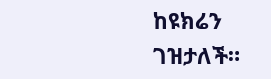ከዩክሬን ገዝታለች።